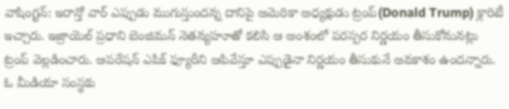వాషింగ్టన్: ఇరాన్తో వార్ ఎప్పుడు ముగుస్తుందన్న దానిపై అమెరికా అధ్యక్షుడు ట్రంప్(Donald Trump) క్లారిటీ ఇచ్చారు. ఇజ్రాయెల్ ప్రధాని బెంజిమన్ నెతన్యహూతో కలిసి ఆ అంశంలో పరస్పర నిర్ణయం తీసుకోనునట్లు ట్రంప్ వెల్లడించారు. ఆపరేషన్ ఎపిక్ ఫ్యూరీని ఆపివేస్తూ ఎప్పుడైనా నిర్ణయం తీసుకునే అవకాశం ఉందన్నారు. ఓ మీడియా సంస్థకు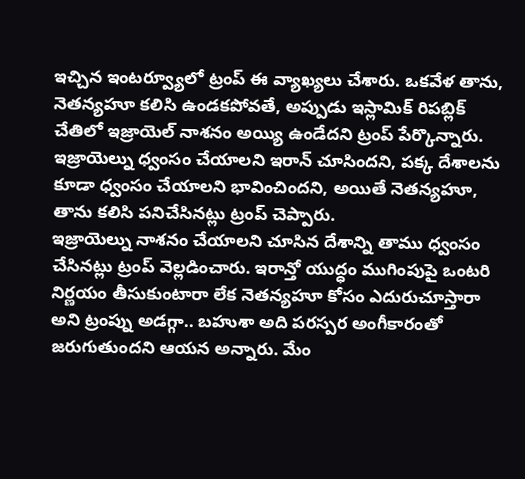ఇచ్చిన ఇంటర్వ్యూలో ట్రంప్ ఈ వ్యాఖ్యలు చేశారు. ఒకవేళ తాను, నెతన్యహూ కలిసి ఉండకపోవతే, అప్పుడు ఇస్లామిక్ రిపబ్లిక్ చేతిలో ఇజ్రాయెల్ నాశనం అయ్యి ఉండేదని ట్రంప్ పేర్కొన్నారు. ఇజ్రాయెల్ను ధ్వంసం చేయాలని ఇరాన్ చూసిందని, పక్క దేశాలను కూడా ధ్వంసం చేయాలని భావించిందని, అయితే నెతన్యహూ, తాను కలిసి పనిచేసినట్లు ట్రంప్ చెప్పారు.
ఇజ్రాయెల్ను నాశనం చేయాలని చూసిన దేశాన్ని తాము ధ్వంసం చేసినట్లు ట్రంప్ వెల్లడించారు. ఇరాన్తో యుద్ధం ముగింపుపై ఒంటరి నిర్ణయం తీసుకుంటారా లేక నెతన్యహూ కోసం ఎదురుచూస్తారా అని ట్రంప్ను అడగ్గా.. బహుశా అది పరస్పర అంగీకారంతో జరుగుతుందని ఆయన అన్నారు. మేం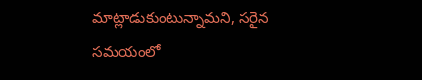మాట్లాడుకుంటున్నామని, సరైన సమయంలో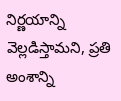నిర్ణయాన్ని వెల్లడిస్తామని, ప్రతి అంశాన్ని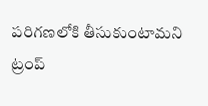పరిగణలోకి తీసుకుంటామని ట్రంప్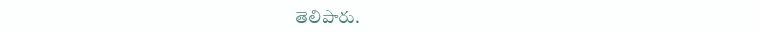తెలిపారు.